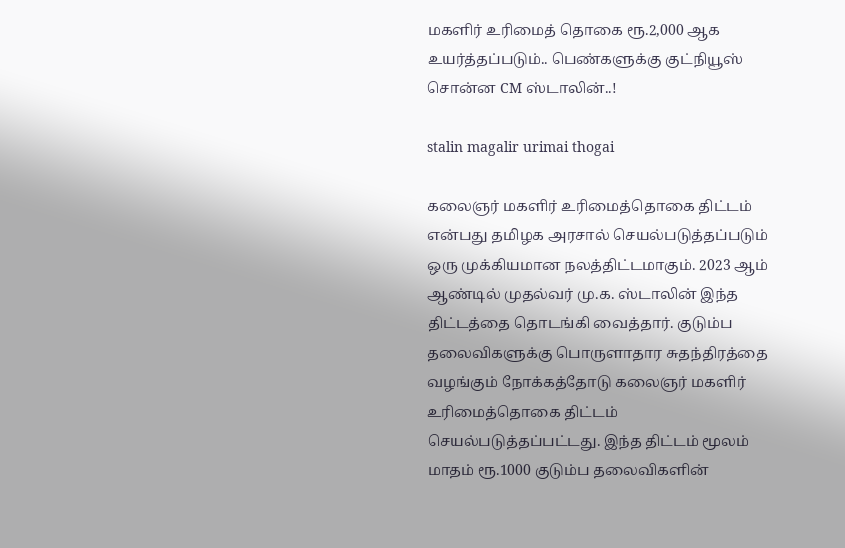மகளிர் உரிமைத் தொகை ரூ.2,000 ஆக உயர்த்தப்படும்.. பெண்களுக்கு குட்நியூஸ் சொன்ன CM ஸ்டாலின்..!

stalin magalir urimai thogai

கலைஞர் மகளிர் உரிமைத்தொகை திட்டம் என்பது தமிழக அரசால் செயல்படுத்தப்படும் ஒரு முக்கியமான நலத்திட்டமாகும். 2023 ஆம் ஆண்டில் முதல்வர் மு.க. ஸ்டாலின் இந்த திட்டத்தை தொடங்கி வைத்தார். குடும்ப தலைவிகளுக்கு பொருளாதார சுதந்திரத்தை வழங்கும் நோக்கத்தோடு கலைஞர் மகளிர் உரிமைத்தொகை திட்டம் செயல்படுத்தப்பட்டது. இந்த திட்டம் மூலம் மாதம் ரூ.1000 குடும்ப தலைவிகளின்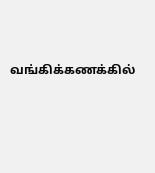வங்கிக்கணக்கில்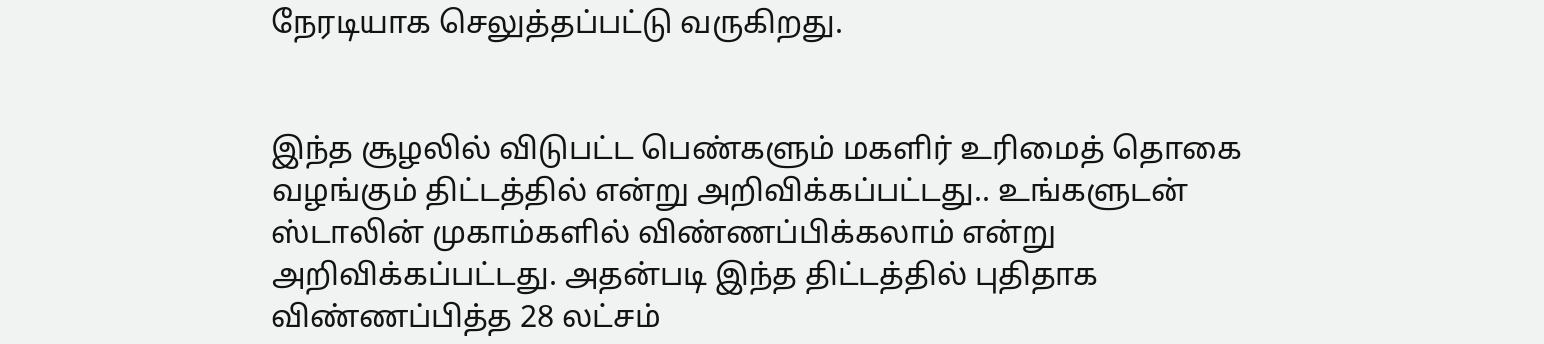நேரடியாக செலுத்தப்பட்டு வருகிறது.


இந்த சூழலில் விடுபட்ட பெண்களும் மகளிர் உரிமைத் தொகை வழங்கும் திட்டத்தில் என்று அறிவிக்கப்பட்டது.. உங்களுடன் ஸ்டாலின் முகாம்களில் விண்ணப்பிக்கலாம் என்று அறிவிக்கப்பட்டது. அதன்படி இந்த திட்டத்தில் புதிதாக விண்ணப்பித்த 28 லட்சம்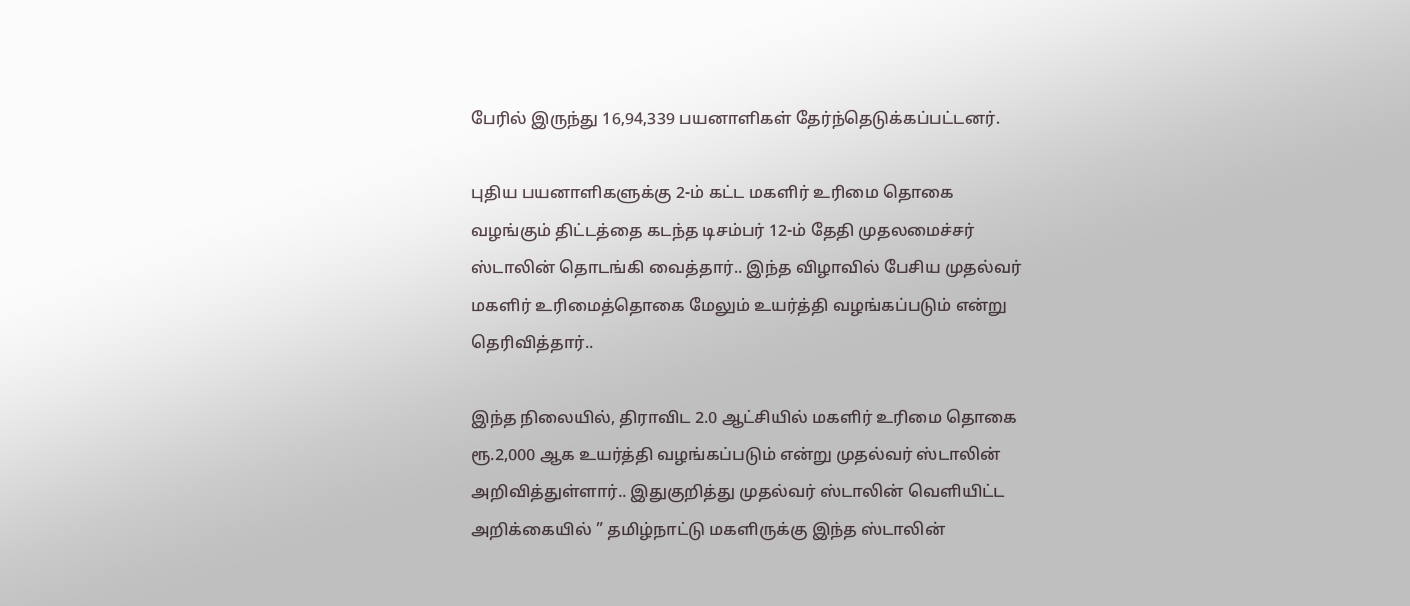பேரில் இருந்து 16,94,339 பயனாளிகள் தேர்ந்தெடுக்கப்பட்டனர்.

புதிய பயனாளிகளுக்கு 2-ம் கட்ட மகளிர் உரிமை தொகை வழங்கும் திட்டத்தை கடந்த டிசம்பர் 12-ம் தேதி முதலமைச்சர் ஸ்டாலின் தொடங்கி வைத்தார்.. இந்த விழாவில் பேசிய முதல்வர் மகளிர் உரிமைத்தொகை மேலும் உயர்த்தி வழங்கப்படும் என்று தெரிவித்தார்..

இந்த நிலையில், திராவிட 2.0 ஆட்சியில் மகளிர் உரிமை தொகை ரூ.2,000 ஆக உயர்த்தி வழங்கப்படும் என்று முதல்வர் ஸ்டாலின் அறிவித்துள்ளார்.. இதுகுறித்து முதல்வர் ஸ்டாலின் வெளியிட்ட அறிக்கையில் ” தமிழ்நாட்டு மகளிருக்கு இந்த ஸ்டாலின்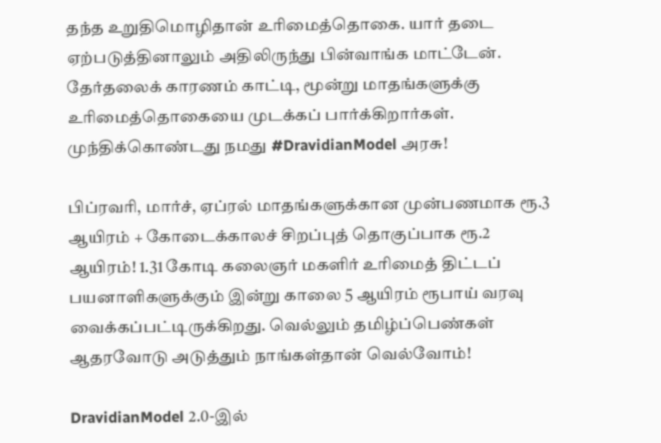தந்த உறுதிமொழிதான் உரிமைத்தொகை. யார் தடை ஏற்படுத்தினாலும் அதிலிருந்து பின்வாங்க மாட்டேன். தேர்தலைக் காரணம் காட்டி, மூன்று மாதங்களுக்கு உரிமைத்தொகையை முடக்கப் பார்க்கிறார்கள். முந்திக்கொண்டது நமது #DravidianModel அரசு!

பிப்ரவரி, மார்ச், ஏப்ரல் மாதங்களுக்கான முன்பணமாக ரூ.3 ஆயிரம் + கோடைக்காலச் சிறப்புத் தொகுப்பாக ரூ.2 ஆயிரம்! 1.31 கோடி கலைஞர் மகளிர் உரிமைத் திட்டப் பயனாளிகளுக்கும் இன்று காலை 5 ஆயிரம் ரூபாய் வரவு வைக்கப்பட்டிருக்கிறது. வெல்லும் தமிழ்ப்பெண்கள் ஆதரவோடு அடுத்தும் நாங்கள்தான் வெல்வோம்!

DravidianModel 2.0-இல்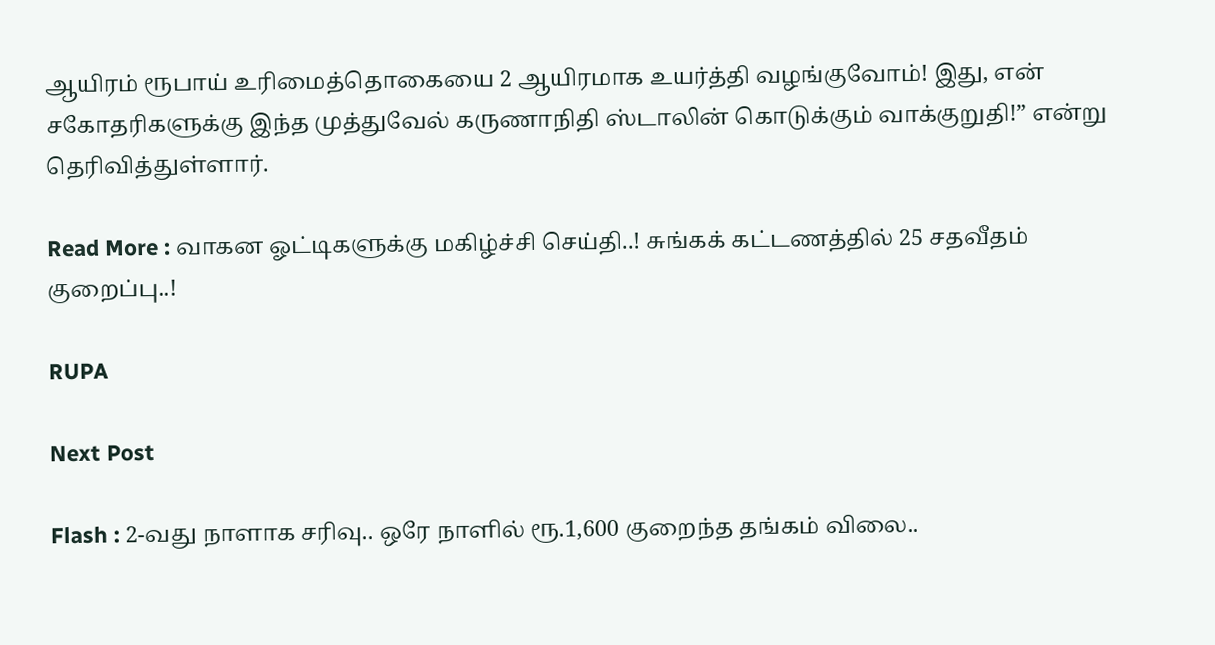ஆயிரம் ரூபாய் உரிமைத்தொகையை 2 ஆயிரமாக உயர்த்தி வழங்குவோம்! இது, என் சகோதரிகளுக்கு இந்த முத்துவேல் கருணாநிதி ஸ்டாலின் கொடுக்கும் வாக்குறுதி!” என்று தெரிவித்துள்ளார்.

Read More : வாகன ஓட்டிகளுக்கு மகிழ்ச்சி செய்தி..! சுங்கக் கட்டணத்தில் 25 சதவீதம் குறைப்பு..!

RUPA

Next Post

Flash : 2-வது நாளாக சரிவு.. ஒரே நாளில் ரூ.1,600 குறைந்த தங்கம் விலை..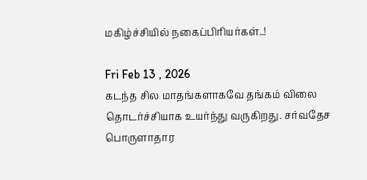மகிழ்ச்சியில் நகைப்பிரியர்கள்..!

Fri Feb 13 , 2026
கடந்த சில மாதங்களாகவே தங்கம் விலை தொடர்ச்சியாக உயர்ந்து வருகிறது. சர்வதேச பொருளாதார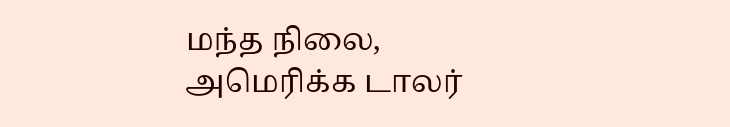மந்த நிலை, அமெரிக்க டாலர்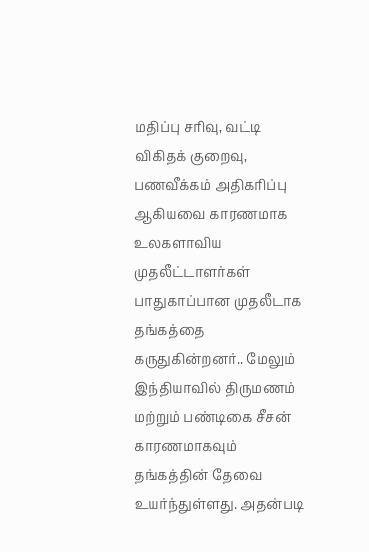மதிப்பு சரிவு, வட்டி விகிதக் குறைவு, பணவீக்கம் அதிகரிப்பு ஆகியவை காரணமாக உலகளாவிய முதலீட்டாளர்கள் பாதுகாப்பான முதலீடாக தங்கத்தை கருதுகின்றனர்.. மேலும் இந்தியாவில் திருமணம் மற்றும் பண்டிகை சீசன் காரணமாகவும் தங்கத்தின் தேவை உயர்ந்துள்ளது. அதன்படி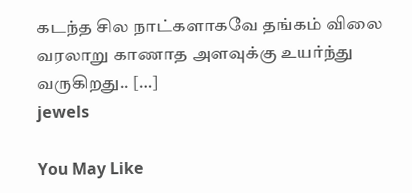கடந்த சில நாட்களாகவே தங்கம் விலை வரலாறு காணாத அளவுக்கு உயர்ந்து வருகிறது.. […]
jewels

You May Like